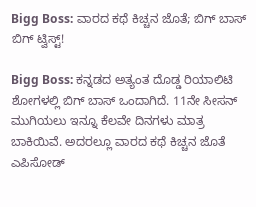Bigg Boss: ವಾರದ ಕಥೆ ಕಿಚ್ಚನ ಜೊತೆ; ಬಿಗ್ ಬಾಸ್‌ ಬಿಗ್‌ ಟ್ವಿಸ್ಟ್‌!

Bigg Boss: ಕನ್ನಡದ ಅತ್ಯಂತ ದೊಡ್ಡ ರಿಯಾಲಿಟಿ ಶೋಗಳಲ್ಲಿ ಬಿಗ್ ಬಾಸ್ ಒಂದಾಗಿದೆ. 11ನೇ ಸೀಸನ್‌ ಮುಗಿಯಲು ಇನ್ನೂ ಕೆಲವೇ ದಿನಗಳು ಮಾತ್ರ ಬಾಕಿಯಿವೆ. ಅದರಲ್ಲೂ ವಾರದ ಕಥೆ ಕಿಚ್ಚನ ಜೊತೆ ಎಪಿಸೋಡ್‌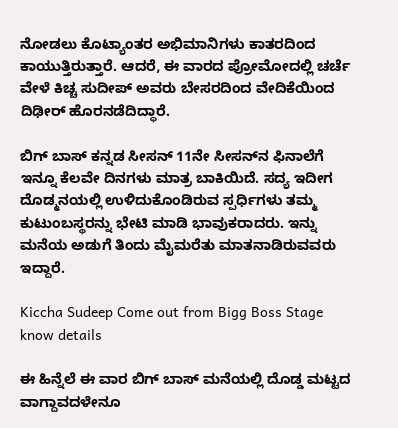ನೋಡಲು ಕೊಟ್ಯಾಂತರ ಅಭಿಮಾನಿಗಳು ಕಾತರದಿಂದ ಕಾಯುತ್ತಿರುತ್ತಾರೆ. ಆದರೆ, ಈ ವಾರದ ಪ್ರೋಮೋದಲ್ಲಿ ಚರ್ಚೆ ವೇಳೆ ಕಿಚ್ಚ ಸುದೀಪ್‌ ಅವರು ಬೇಸರದಿಂದ ವೇದಿಕೆಯಿಂದ ದಿಢೀರ್ ಹೊರನಡೆದಿದ್ಧಾರೆ.

ಬಿಗ್ ಬಾಸ್ ಕನ್ನಡ ಸೀಸನ್ 11ನೇ ಸೀಸನ್‌ನ ಫಿನಾಲೆಗೆ ಇನ್ನೂ ಕೆಲವೇ ದಿನಗಳು ಮಾತ್ರ ಬಾಕಿಯಿದೆ. ಸದ್ಯ ಇದೀಗ ದೊಡ್ಮನಯಲ್ಲಿ ಉಳಿದುಕೊಂಡಿರುವ ಸ್ಪರ್ಧಿಗಳು ತಮ್ಮ ಕುಟುಂಬಸ್ಥರನ್ನು ಭೇಟಿ ಮಾಡಿ ಭಾವುಕರಾದರು. ಇನ್ನು ಮನೆಯ ಅಡುಗೆ ತಿಂದು ಮೈಮರೆತು ಮಾತನಾಡಿರುವವರು ಇದ್ದಾರೆ.

Kiccha Sudeep Come out from Bigg Boss Stage know details

ಈ ಹಿನ್ನೆಲೆ ಈ ವಾರ ಬಿಗ್‌ ಬಾಸ್‌ ಮನೆಯಲ್ಲಿ ದೊಡ್ಡ ಮಟ್ಟದ ವಾಗ್ದಾವದಳೇನೂ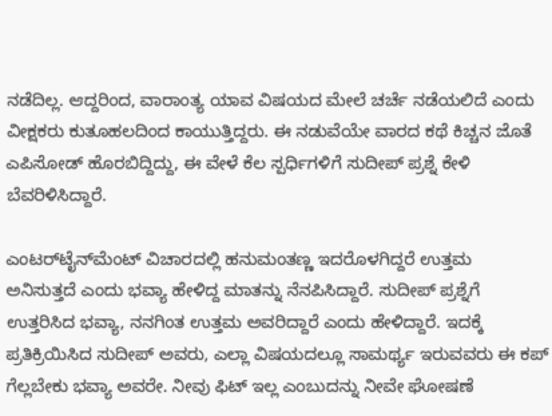ನಡೆದಿಲ್ಲ. ಆದ್ದರಿಂದ, ವಾರಾಂತ್ಯ ಯಾವ ವಿಷಯದ ಮೇಲೆ ಚರ್ಚೆ ನಡೆಯಲಿದೆ ಎಂದು ವೀಕ್ಷಕರು ಕುತೂಹಲದಿಂದ ಕಾಯುತ್ತಿದ್ದರು. ಈ ನಡುವೆಯೇ ವಾರದ ಕಥೆ ಕಿಚ್ಚನ ಜೊತೆ ಎಪಿಸೋಡ್‌ ಹೊರಬಿದ್ದಿದ್ದು, ಈ ವೇಳೆ ಕೆಲ ಸ್ಪರ್ಧಿಗಳಿಗೆ ಸುದೀಪ್‌ ಪ್ರಶ್ನೆ ಕೇಳಿ ಬೆವರಿಳಿಸಿದ್ದಾರೆ.

ಎಂಟರ್‌ಟೈನ್‌ಮೆಂಟ್‌ ವಿಚಾರದಲ್ಲಿ ಹನುಮಂತಣ್ಣ ಇದರೊಳಗಿದ್ದರೆ ಉತ್ತಮ  ಅನಿಸುತ್ತದೆ ಎಂದು ಭವ್ಯಾ ಹೇಳಿದ್ದ ಮಾತನ್ನು ನೆನಪಿಸಿದ್ದಾರೆ. ಸುದೀಪ್ ಪ್ರಶ್ನೆಗೆ ಉತ್ತರಿಸಿದ ಭವ್ಯಾ, ನನಗಿಂತ ಉತ್ತಮ ಅವರಿದ್ದಾರೆ ಎಂದು ಹೇಳಿದ್ದಾರೆ. ಇದಕ್ಕೆ ಪ್ರತಿಕ್ರಿಯಿಸಿದ ಸುದೀಪ್ ಅವರು, ಎಲ್ಲಾ ವಿಷಯದಲ್ಲೂ ಸಾಮರ್ಥ್ಯ ಇರುವವರು ಈ ಕಪ್ ಗೆಲ್ಲಬೇಕು ಭವ್ಯಾ ಅವರೇ. ನೀವು ಫಿಟ್ ಇಲ್ಲ ಎಂಬುದನ್ನು ನೀವೇ ಘೋಷಣೆ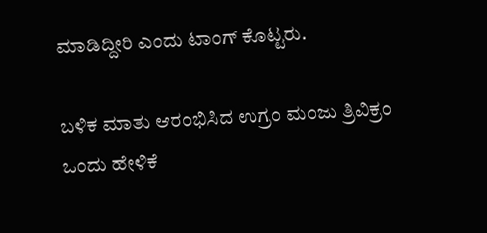ಮಾಡಿದ್ದೀರಿ ಎಂದು ಟಾಂಗ್‌ ಕೊಟ್ಟರು.

ಬಳಿಕ ಮಾತು ಆರಂಭಿಸಿದ ಉಗ್ರಂ ಮಂಜು ತ್ರಿವಿಕ್ರಂ ಒಂದು ಹೇಳಿಕೆ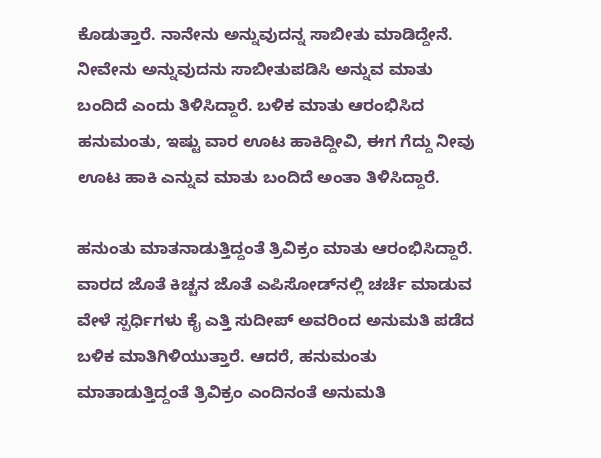ಕೊಡುತ್ತಾರೆ. ನಾನೇನು ಅನ್ನುವುದನ್ನ ಸಾಬೀತು ಮಾಡಿದ್ದೇನೆ. ನೀವೇನು ಅನ್ನುವುದನು ಸಾಬೀತುಪಡಿಸಿ ಅನ್ನುವ ಮಾತು ಬಂದಿದೆ ಎಂದು ತಿಳಿಸಿದ್ದಾರೆ. ಬಳಿಕ ಮಾತು ಆರಂಭಿಸಿದ ಹನುಮಂತು, ಇಷ್ಟು ವಾರ ಊಟ ಹಾಕಿದ್ದೀವಿ, ಈಗ ಗೆದ್ದು ನೀವು ಊಟ ಹಾಕಿ ಎನ್ನುವ ಮಾತು ಬಂದಿದೆ ಅಂತಾ ತಿಳಿಸಿದ್ದಾರೆ.

ಹನುಂತು ಮಾತನಾಡುತ್ತಿದ್ದಂತೆ ತ್ರಿವಿಕ್ರಂ ಮಾತು ಆರಂಭಿಸಿದ್ದಾರೆ. ವಾರದ ಜೊತೆ ಕಿಚ್ಚನ ಜೊತೆ ಎಪಿಸೋಡ್‌ನಲ್ಲಿ ಚರ್ಚೆ ಮಾಡುವ ವೇಳೆ ಸ್ಪರ್ಧಿಗಳು ಕೈ ಎತ್ತಿ ಸುದೀಪ್ ಅವರಿಂದ ಅನುಮತಿ ಪಡೆದ ಬಳಿಕ ಮಾತಿಗಿಳಿಯುತ್ತಾರೆ. ಆದರೆ, ಹನುಮಂತು ಮಾತಾಡುತ್ತಿದ್ದಂತೆ ತ್ರಿವಿಕ್ರಂ ಎಂದಿನಂತೆ ಅನುಮತಿ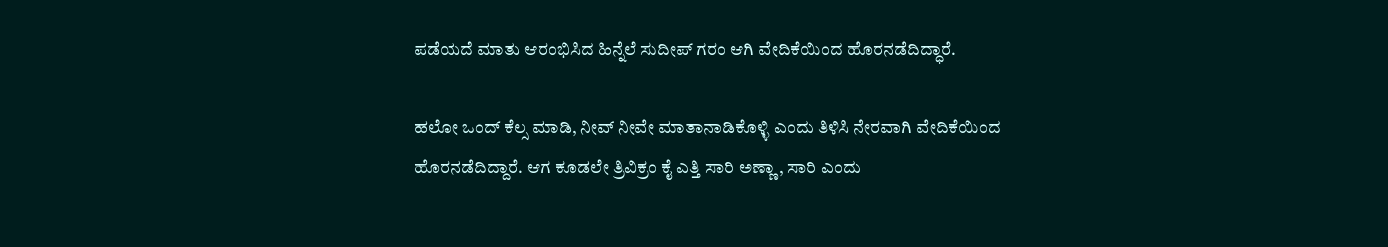ಪಡೆಯದೆ ಮಾತು ಆರಂಭಿಸಿದ ಹಿನ್ನೆಲೆ ಸುದೀಪ್‌ ಗರಂ ಆಗಿ ವೇದಿಕೆಯಿಂದ ಹೊರನಡೆದಿದ್ಧಾರೆ.

ಹಲೋ ಒಂದ್ ಕೆಲ್ಸ ಮಾಡಿ, ನೀವ್ ನೀವೇ ಮಾತಾನಾಡಿಕೊಳ್ಳಿ ಎಂದು ತಿಳಿಸಿ ನೇರವಾಗಿ ವೇದಿಕೆಯಿಂದ ಹೊರನಡೆದಿದ್ದಾರೆ. ಆಗ ಕೂಡಲೇ ತ್ರಿವಿಕ್ರಂ ಕೈ ಎತ್ತಿ ಸಾರಿ ಅಣ್ಣಾ, ಸಾರಿ ಎಂದು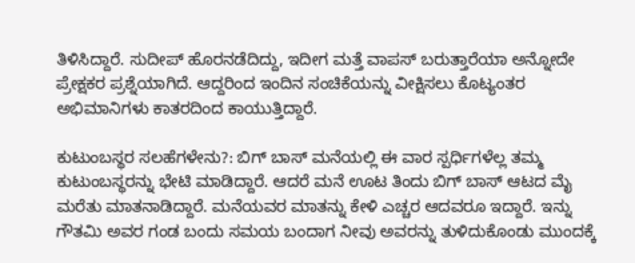ತಿಳಿಸಿದ್ದಾರೆ. ಸುದೀಪ್ ಹೊರನಡೆದಿದ್ದು, ಇದೀಗ ಮತ್ತೆ ವಾಪಸ್ ಬರುತ್ತಾರೆಯಾ ಅನ್ನೋದೇ ಪ್ರೇಕ್ಷಕರ ಪ್ರಶ್ನೆಯಾಗಿದೆ. ಆದ್ದರಿಂದ ಇಂದಿನ ಸಂಚಿಕೆಯನ್ನು ವೀಕ್ಷಿಸಲು ಕೊಟ್ಯಂತರ ಅಭಿಮಾನಿಗಳು ಕಾತರದಿಂದ ಕಾಯುತ್ತಿದ್ದಾರೆ.

ಕುಟುಂಬಸ್ಥರ ಸಲಹೆಗಳೇನು?: ಬಿಗ್ ಬಾಸ್ ಮನೆಯಲ್ಲಿ ಈ ವಾರ ಸ್ಪರ್ಧಿಗಳೆಲ್ಲ ತಮ್ಮ ಕುಟುಂಬಸ್ಥರನ್ನು ಭೇಟಿ ಮಾಡಿದ್ದಾರೆ. ಆದರೆ ಮನೆ ಊಟ ತಿಂದು ಬಿಗ್ ಬಾಸ್ ಆಟದ ಮೈ ಮರೆತು ಮಾತನಾಡಿದ್ದಾರೆ. ಮನೆಯವರ ಮಾತನ್ನು ಕೇಳಿ ಎಚ್ಚರ ಆದವರೂ ಇದ್ದಾರೆ. ಇನ್ನು ಗೌತಮಿ ಅವರ ಗಂಡ ಬಂದು ಸಮಯ ಬಂದಾಗ ನೀವು ಅವರನ್ನು ತುಳಿದುಕೊಂಡು ಮುಂದಕ್ಕೆ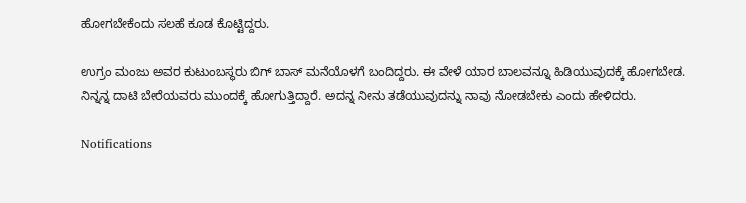ಹೋಗಬೇಕೆಂದು ಸಲಹೆ ಕೂಡ ಕೊಟ್ಟಿದ್ದರು.

ಉಗ್ರಂ ಮಂಜು ಅವರ ಕುಟುಂಬಸ್ಥರು ಬಿಗ್ ಬಾಸ್ ಮನೆಯೊಳಗೆ ಬಂದಿದ್ದರು. ಈ ವೇಳೆ ಯಾರ ಬಾಲವನ್ನೂ ಹಿಡಿಯುವುದಕ್ಕೆ ಹೋಗಬೇಡ. ನಿನ್ನನ್ನ ದಾಟಿ ಬೇರೆಯವರು ಮುಂದಕ್ಕೆ ಹೋಗುತ್ತಿದ್ದಾರೆ. ಅದನ್ನ ನೀನು ತಡೆಯುವುದನ್ನು ನಾವು ನೋಡಬೇಕು ಎಂದು ಹೇಳಿದರು.

Notifications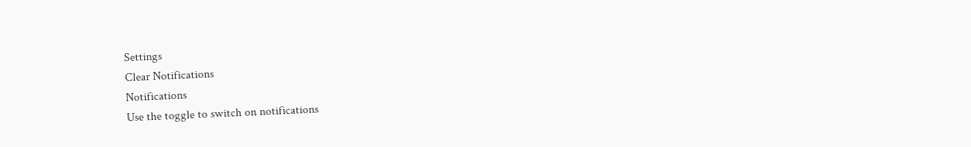Settings
Clear Notifications
Notifications
Use the toggle to switch on notifications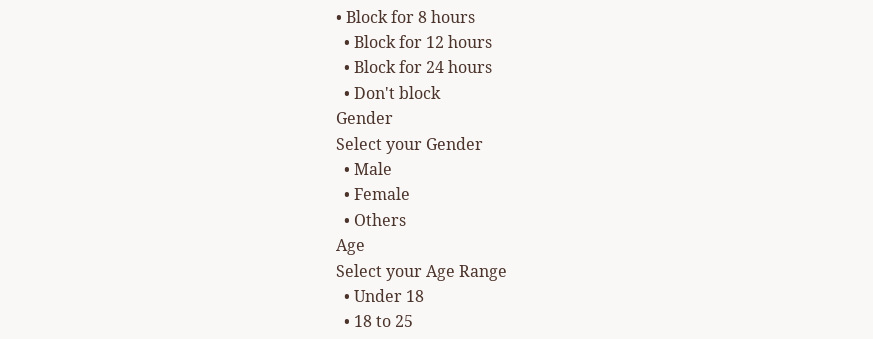• Block for 8 hours
  • Block for 12 hours
  • Block for 24 hours
  • Don't block
Gender
Select your Gender
  • Male
  • Female
  • Others
Age
Select your Age Range
  • Under 18
  • 18 to 25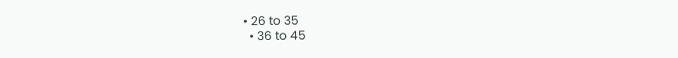• 26 to 35
  • 36 to 45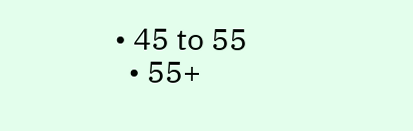• 45 to 55
  • 55+